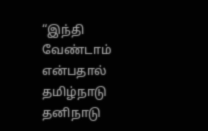“இந்தி வேண்டாம் என்பதால் தமிழ்நாடு தனிநாடு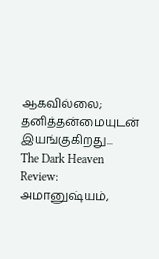ஆகவில்லை; தனித்தன்மையுடன் இயங்குகிறது...
The Dark Heaven Review: அமானுஷ்யம்,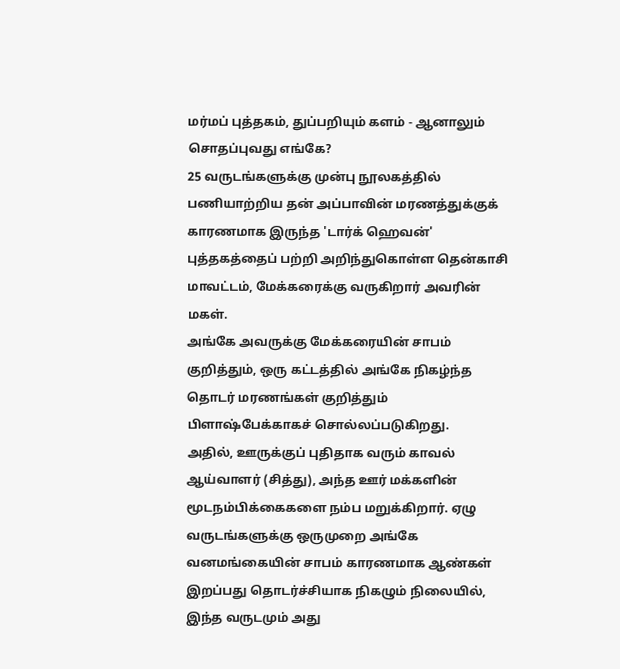மர்மப் புத்தகம், துப்பறியும் களம் - ஆனாலும் சொதப்புவது எங்கே?
25 வருடங்களுக்கு முன்பு நூலகத்தில் பணியாற்றிய தன் அப்பாவின் மரணத்துக்குக் காரணமாக இருந்த 'டார்க் ஹெவன்' புத்தகத்தைப் பற்றி அறிந்துகொள்ள தென்காசி மாவட்டம், மேக்கரைக்கு வருகிறார் அவரின் மகள்.
அங்கே அவருக்கு மேக்கரையின் சாபம் குறித்தும், ஒரு கட்டத்தில் அங்கே நிகழ்ந்த தொடர் மரணங்கள் குறித்தும் பிளாஷ்பேக்காகச் சொல்லப்படுகிறது.
அதில், ஊருக்குப் புதிதாக வரும் காவல் ஆய்வாளர் (சித்து), அந்த ஊர் மக்களின் மூடநம்பிக்கைகளை நம்ப மறுக்கிறார். ஏழு வருடங்களுக்கு ஒருமுறை அங்கே வனமங்கையின் சாபம் காரணமாக ஆண்கள் இறப்பது தொடர்ச்சியாக நிகழும் நிலையில், இந்த வருடமும் அது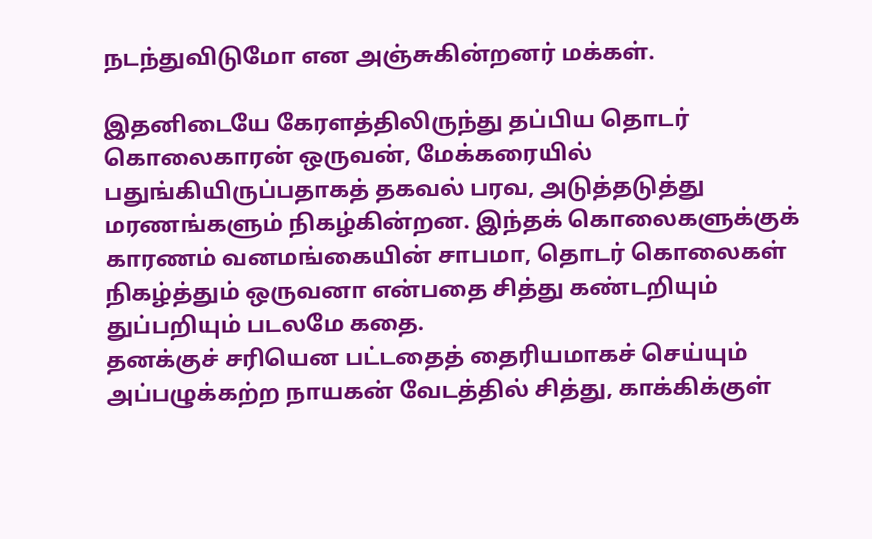நடந்துவிடுமோ என அஞ்சுகின்றனர் மக்கள்.

இதனிடையே கேரளத்திலிருந்து தப்பிய தொடர் கொலைகாரன் ஒருவன், மேக்கரையில் பதுங்கியிருப்பதாகத் தகவல் பரவ, அடுத்தடுத்து மரணங்களும் நிகழ்கின்றன. இந்தக் கொலைகளுக்குக் காரணம் வனமங்கையின் சாபமா, தொடர் கொலைகள் நிகழ்த்தும் ஒருவனா என்பதை சித்து கண்டறியும் துப்பறியும் படலமே கதை.
தனக்குச் சரியென பட்டதைத் தைரியமாகச் செய்யும் அப்பழுக்கற்ற நாயகன் வேடத்தில் சித்து, காக்கிக்குள்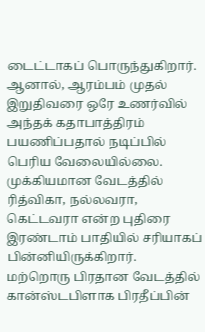டைட்டாகப் பொருந்துகிறார். ஆனால், ஆரம்பம் முதல் இறுதிவரை ஒரே உணர்வில் அந்தக் கதாபாத்திரம் பயணிப்பதால் நடிப்பில் பெரிய வேலையில்லை.
முக்கியமான வேடத்தில் ரித்விகா, நல்லவரா, கெட்டவரா என்ற புதிரை இரண்டாம் பாதியில் சரியாகப் பின்னியிருக்கிறார். மற்றொரு பிரதான வேடத்தில் கான்ஸ்டபிளாக பிரதீப்பின்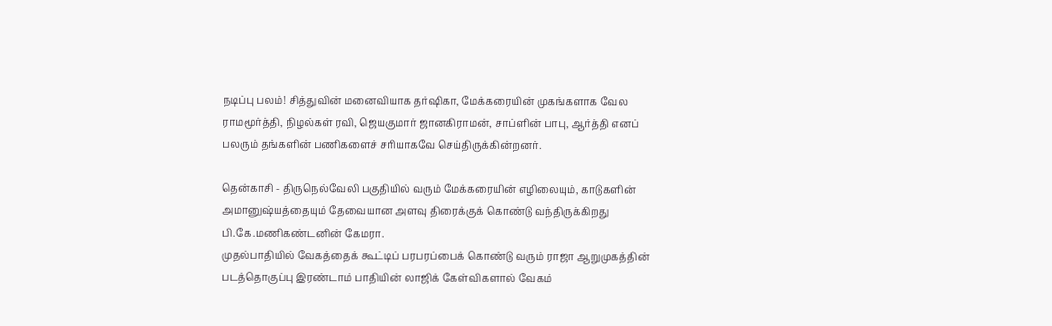நடிப்பு பலம்! சித்துவின் மனைவியாக தர்ஷிகா, மேக்கரையின் முகங்களாக வேல ராமமூர்த்தி, நிழல்கள் ரவி, ஜெயகுமார் ஜானகிராமன், சாப்ளின் பாபு, ஆர்த்தி எனப் பலரும் தங்களின் பணிகளைச் சரியாகவே செய்திருக்கின்றனர்.

தென்காசி - திருநெல்வேலி பகுதியில் வரும் மேக்கரையின் எழிலையும், காடுகளின் அமானுஷ்யத்தையும் தேவையான அளவு திரைக்குக் கொண்டு வந்திருக்கிறது பி.கே.மணிகண்டனின் கேமரா.
முதல்பாதியில் வேகத்தைக் கூட்டிப் பரபரப்பைக் கொண்டு வரும் ராஜா ஆறுமுகத்தின் படத்தொகுப்பு இரண்டாம் பாதியின் லாஜிக் கேள்விகளால் வேகம்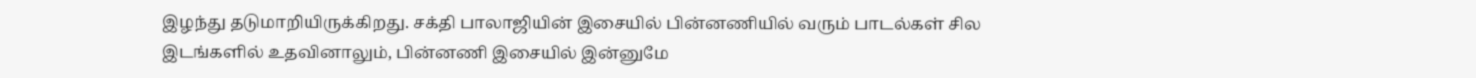இழந்து தடுமாறியிருக்கிறது. சக்தி பாலாஜியின் இசையில் பின்னணியில் வரும் பாடல்கள் சில இடங்களில் உதவினாலும், பின்னணி இசையில் இன்னுமே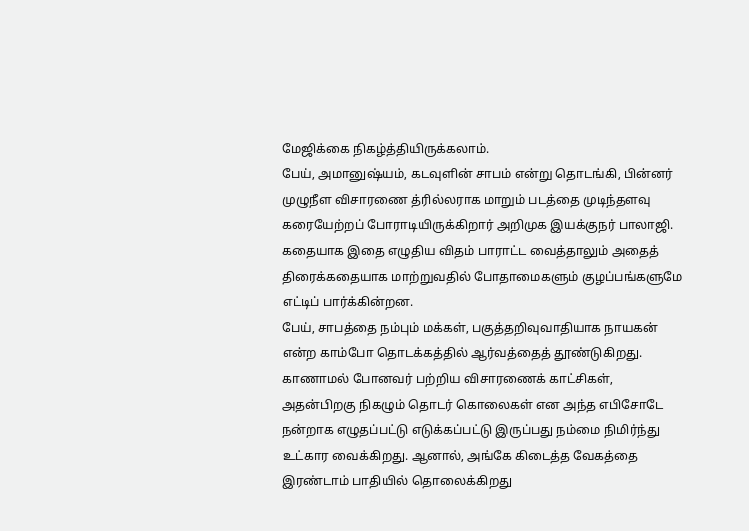மேஜிக்கை நிகழ்த்தியிருக்கலாம்.
பேய், அமானுஷ்யம், கடவுளின் சாபம் என்று தொடங்கி, பின்னர் முழுநீள விசாரணை த்ரில்லராக மாறும் படத்தை முடிந்தளவு கரையேற்றப் போராடியிருக்கிறார் அறிமுக இயக்குநர் பாலாஜி. கதையாக இதை எழுதிய விதம் பாராட்ட வைத்தாலும் அதைத் திரைக்கதையாக மாற்றுவதில் போதாமைகளும் குழப்பங்களுமே எட்டிப் பார்க்கின்றன.
பேய், சாபத்தை நம்பும் மக்கள், பகுத்தறிவுவாதியாக நாயகன் என்ற காம்போ தொடக்கத்தில் ஆர்வத்தைத் தூண்டுகிறது. காணாமல் போனவர் பற்றிய விசாரணைக் காட்சிகள், அதன்பிறகு நிகழும் தொடர் கொலைகள் என அந்த எபிசோடே நன்றாக எழுதப்பட்டு எடுக்கப்பட்டு இருப்பது நம்மை நிமிர்ந்து உட்கார வைக்கிறது. ஆனால், அங்கே கிடைத்த வேகத்தை இரண்டாம் பாதியில் தொலைக்கிறது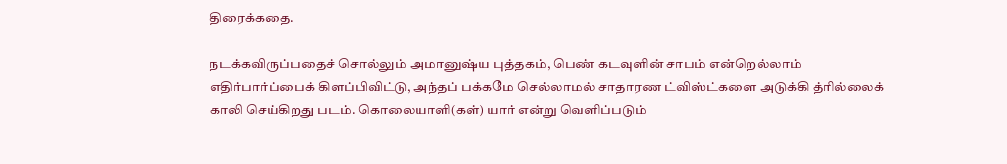திரைக்கதை.

நடக்கவிருப்பதைச் சொல்லும் அமானுஷ்ய புத்தகம், பெண் கடவுளின் சாபம் என்றெல்லாம் எதிர்பார்ப்பைக் கிளப்பிவிட்டு, அந்தப் பக்கமே செல்லாமல் சாதாரண ட்விஸ்ட்களை அடுக்கி த்ரில்லைக் காலி செய்கிறது படம். கொலையாளி(கள்) யார் என்று வெளிப்படும்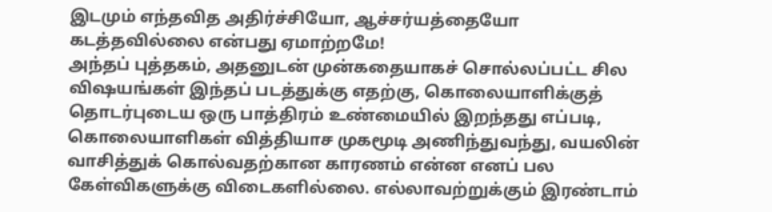இடமும் எந்தவித அதிர்ச்சியோ, ஆச்சர்யத்தையோ கடத்தவில்லை என்பது ஏமாற்றமே!
அந்தப் புத்தகம், அதனுடன் முன்கதையாகச் சொல்லப்பட்ட சில விஷயங்கள் இந்தப் படத்துக்கு எதற்கு, கொலையாளிக்குத் தொடர்புடைய ஒரு பாத்திரம் உண்மையில் இறந்தது எப்படி, கொலையாளிகள் வித்தியாச முகமூடி அணிந்துவந்து, வயலின் வாசித்துக் கொல்வதற்கான காரணம் என்ன எனப் பல கேள்விகளுக்கு விடைகளில்லை. எல்லாவற்றுக்கும் இரண்டாம்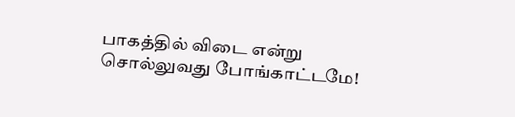பாகத்தில் விடை என்று சொல்லுவது போங்காட்டமே!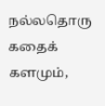நல்லதொரு கதைக் களமும்,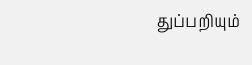துப்பறியும்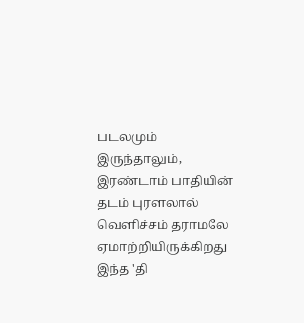படலமும் இருந்தாலும், இரண்டாம் பாதியின் தடம் புரளலால் வெளிச்சம் தராமலே ஏமாற்றியிருக்கிறது இந்த 'தி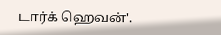டார்க் ஹெவன்'.